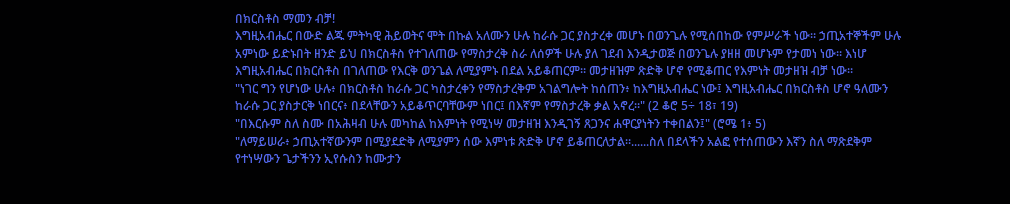በክርስቶስ ማመን ብቻ!
እግዚአብሔር በውድ ልጁ ምትካዊ ሕይወትና ሞት በኩል አለሙን ሁሉ ከራሱ ጋር ያስታረቀ መሆኑ በወንጌሉ የሚሰበከው የምሥራች ነው። ኃጢአተኞችም ሁሉ አምነው ይድኑበት ዘንድ ይህ በክርስቶስ የተገለጠው የማስታረቅ ስራ ለሰዎች ሁሉ ያለ ገደብ እንዲታወጅ በወንጌሉ ያዘዘ መሆኑም የታመነ ነው። እነሆ እግዚአብሔር በክርስቶስ በገለጠው የእርቅ ወንጌል ለሚያምኑ በደል አይቆጠርም። መታዘዝም ጽድቅ ሆኖ የሚቆጠር የእምነት መታዘዝ ብቻ ነው።
"ነገር ግን የሆነው ሁሉ፥ በክርስቶስ ከራሱ ጋር ካስታረቀን የማስታረቅም አገልግሎት ከሰጠን፥ ከእግዚአብሔር ነው፤ እግዚአብሔር በክርስቶስ ሆኖ ዓለሙን ከራሱ ጋር ያስታርቅ ነበርና፥ በደላቸውን አይቆጥርባቸውም ነበር፤ በእኛም የማስታረቅ ቃል አኖረ።" (2 ቆሮ 5÷ 18፣ 19)
"በእርሱም ስለ ስሙ በአሕዛብ ሁሉ መካከል ከእምነት የሚነሣ መታዘዝ እንዲገኝ ጸጋንና ሐዋርያነትን ተቀበልን፤" (ሮሜ 1፥ 5)
"ለማይሠራ፥ ኃጢአተኛውንም በሚያደድቅ ለሚያምን ሰው እምነቱ ጽድቅ ሆኖ ይቆጠርለታል።......ስለ በደላችን አልፎ የተሰጠውን እኛን ስለ ማጽደቅም የተነሣውን ጌታችንን ኢየሱስን ከሙታን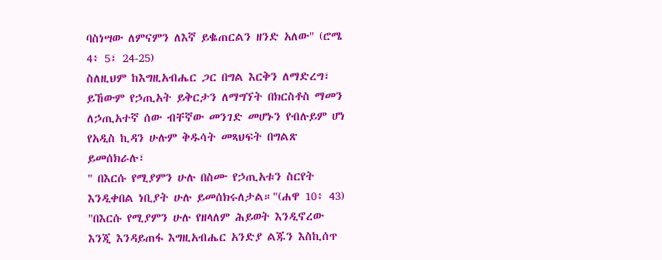ባስነሣው ለምናምን ለእኛ ይቈጠርልን ዘንድ አለው" (ሮሜ 4፥ 5፣ 24-25)
ስለዚህም ከእግዚአብሔር ጋር በግል እርቅን ለማድረግ፣ ይኸውም የኃጢአት ይቅርታን ለማግኘት በክርስቶስ ማመን ለኃጢአተኛ ሰው ብቸኛው መንገድ መሆኑን የብሉይም ሆነ የአዲስ ኪዳን ሁሉም ቅዱሳት መጻህፍት በግልጽ ይመሰክራሉ፣
" በእርሱ የሚያምን ሁሉ በስሙ የኃጢአቱን ስርየት እንዲቀበል ነቢያት ሁሉ ይመሰክሩለታል።"(ሐዋ 10፥ 43)
"በእርሱ የሚያምን ሁሉ የዘላለም ሕይወት እንዲኖረው እንጂ እንዳይጠፋ እግዚአብሔር አንድያ ልጁን እስኪሰጥ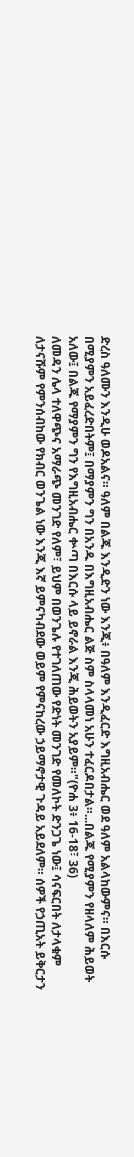ድረስ ዓለሙን እንዲሁ ወዶአልና። ዓለም በልጁ እንዲድን ነው እንጂ፥ በዓለም እንዲፈርድ እግዚአብሔር ወደ ዓለም አልላከውምና። በእርሱ በሚያምን አይፈረድበትም፤ በማያምን ግን በአንዱ በእግዚአብሔር ልጅ ስም ስላላመነ አሁን ተፈርዶበታል።...በልጁ የሚያምን የዘላለም ሕይወት አለው፤ በልጁ የማያምን ግን የእግዚአብሔር ቍጣ በእርሱ ላይ ይኖራል እንጂ ሕይወትን አያይም።"(ዮሐ 3፥ 16-18፣ 36)
ለመዳን ሌላ ተለዋጭና አማራጭ መንገድ የለም፣ ይህም በወንጌሉ የተገለጠው የድነት መንገድ የመለኮት ድንጋጌ ነው፤ ሳናፍርበት ለታላቁም ለታናሹም የምንሰብከው የክብር ወንጌል ነው እንጂ እኛ ይምናካብደው ወይም የምናከረው ኃይማኖታዊ ጉዳይ አይደለም። ሰዎች የኃጢአት ይቅርታን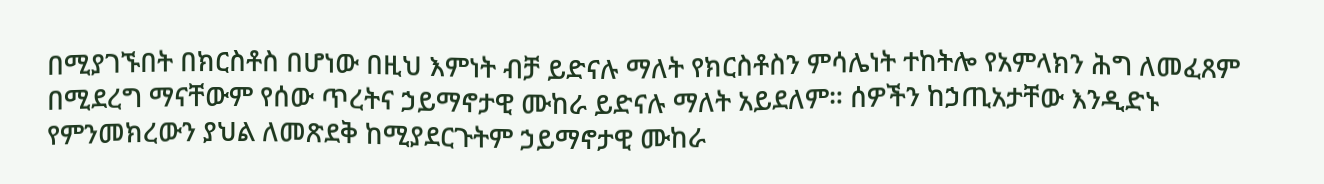በሚያገኙበት በክርስቶስ በሆነው በዚህ እምነት ብቻ ይድናሉ ማለት የክርስቶስን ምሳሌነት ተከትሎ የአምላክን ሕግ ለመፈጸም በሚደረግ ማናቸውም የሰው ጥረትና ኃይማኖታዊ ሙከራ ይድናሉ ማለት አይደለም። ሰዎችን ከኃጢአታቸው እንዲድኑ የምንመክረውን ያህል ለመጽደቅ ከሚያደርጉትም ኃይማኖታዊ ሙከራ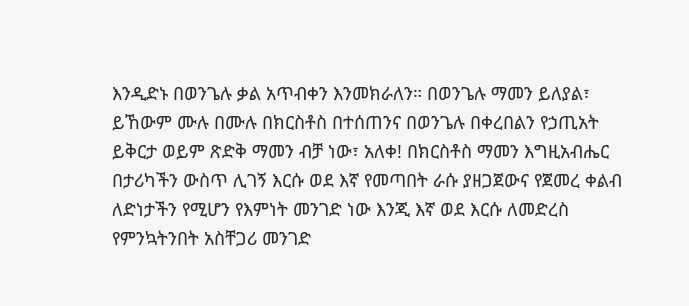እንዲድኑ በወንጌሉ ቃል አጥብቀን እንመክራለን። በወንጌሉ ማመን ይለያል፣ ይኸውም ሙሉ በሙሉ በክርስቶስ በተሰጠንና በወንጌሉ በቀረበልን የኃጢአት ይቅርታ ወይም ጽድቅ ማመን ብቻ ነው፣ አለቀ! በክርስቶስ ማመን እግዚአብሔር በታሪካችን ውስጥ ሊገኝ እርሱ ወደ እኛ የመጣበት ራሱ ያዘጋጀውና የጀመረ ቀልብ ለድነታችን የሚሆን የእምነት መንገድ ነው እንጂ እኛ ወደ እርሱ ለመድረስ የምንኳትንበት አስቸጋሪ መንገድ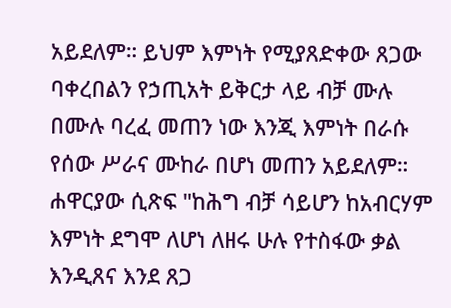አይደለም። ይህም እምነት የሚያጸድቀው ጸጋው ባቀረበልን የኃጢአት ይቅርታ ላይ ብቻ ሙሉ በሙሉ ባረፈ መጠን ነው እንጂ እምነት በራሱ የሰው ሥራና ሙከራ በሆነ መጠን አይደለም። ሐዋርያው ሲጽፍ "ከሕግ ብቻ ሳይሆን ከአብርሃም እምነት ደግሞ ለሆነ ለዘሩ ሁሉ የተስፋው ቃል እንዲጸና እንደ ጸጋ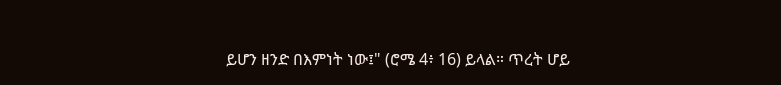ይሆን ዘንድ በእምነት ነው፤" (ሮሜ 4፥ 16) ይላል። ጥረት ሆይ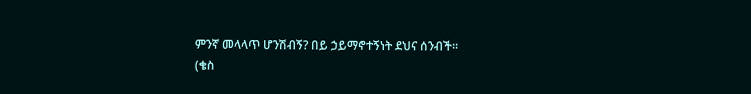ምንኛ መላላጥ ሆንሽብኝ? በይ ኃይማኖተኝነት ደህና ሰንብች።
(ቄስ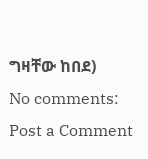ግዛቸው ከበደ)
No comments:
Post a Comment